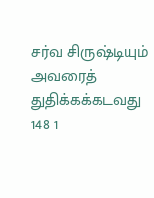சர்வ சிருஷ்டியும் அவரைத் துதிக்கக்கடவது
148 1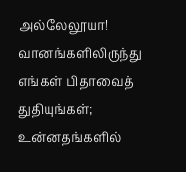அல்லேலூயா! வானங்களிலிருந்து எங்கள் பிதாவைத் துதியுங்கள்; உன்னதங்களில்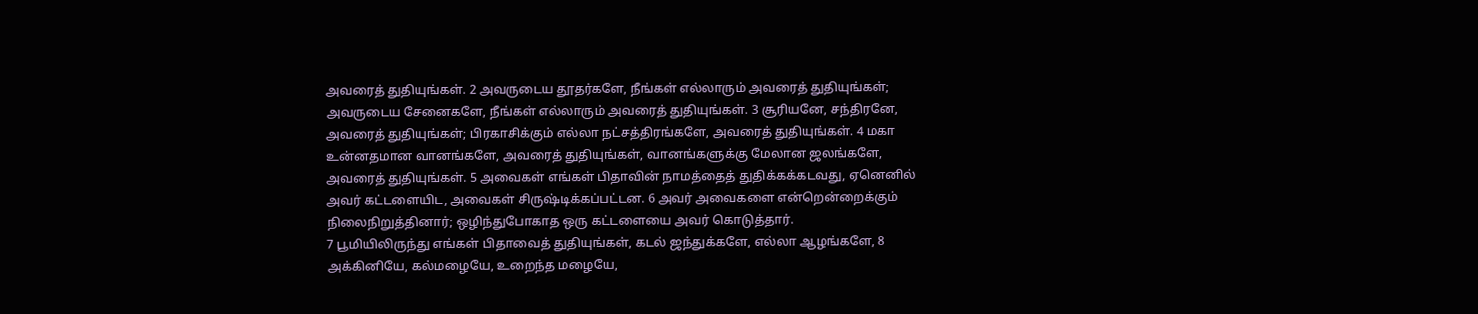அவரைத் துதியுங்கள். 2 அவருடைய தூதர்களே, நீங்கள் எல்லாரும் அவரைத் துதியுங்கள்; அவருடைய சேனைகளே, நீங்கள் எல்லாரும் அவரைத் துதியுங்கள். 3 சூரியனே, சந்திரனே, அவரைத் துதியுங்கள்; பிரகாசிக்கும் எல்லா நட்சத்திரங்களே, அவரைத் துதியுங்கள். 4 மகா உன்னதமான வானங்களே, அவரைத் துதியுங்கள், வானங்களுக்கு மேலான ஜலங்களே, அவரைத் துதியுங்கள். 5 அவைகள் எங்கள் பிதாவின் நாமத்தைத் துதிக்கக்கடவது, ஏனெனில் அவர் கட்டளையிட, அவைகள் சிருஷ்டிக்கப்பட்டன. 6 அவர் அவைகளை என்றென்றைக்கும் நிலைநிறுத்தினார்; ஒழிந்துபோகாத ஒரு கட்டளையை அவர் கொடுத்தார்.
7 பூமியிலிருந்து எங்கள் பிதாவைத் துதியுங்கள், கடல் ஜந்துக்களே, எல்லா ஆழங்களே, 8 அக்கினியே, கல்மழையே, உறைந்த மழையே,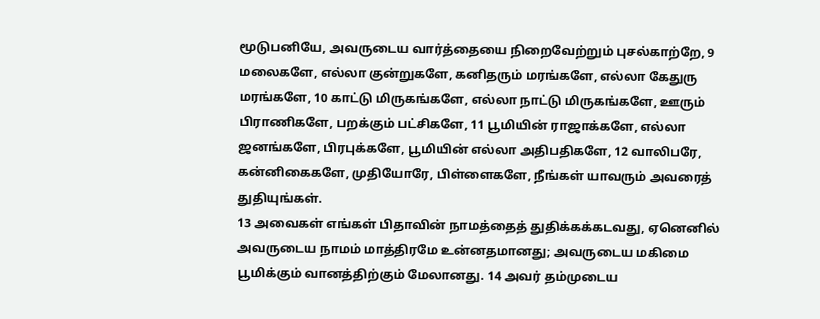மூடுபனியே, அவருடைய வார்த்தையை நிறைவேற்றும் புசல்காற்றே, 9 மலைகளே, எல்லா குன்றுகளே, கனிதரும் மரங்களே, எல்லா கேதுரு மரங்களே, 10 காட்டு மிருகங்களே, எல்லா நாட்டு மிருகங்களே, ஊரும் பிராணிகளே, பறக்கும் பட்சிகளே, 11 பூமியின் ராஜாக்களே, எல்லா ஜனங்களே, பிரபுக்களே, பூமியின் எல்லா அதிபதிகளே, 12 வாலிபரே, கன்னிகைகளே, முதியோரே, பிள்ளைகளே, நீங்கள் யாவரும் அவரைத் துதியுங்கள்.
13 அவைகள் எங்கள் பிதாவின் நாமத்தைத் துதிக்கக்கடவது, ஏனெனில் அவருடைய நாமம் மாத்திரமே உன்னதமானது; அவருடைய மகிமை பூமிக்கும் வானத்திற்கும் மேலானது. 14 அவர் தம்முடைய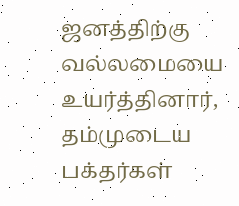ஜனத்திற்கு வல்லமையை உயர்த்தினார், தம்முடைய பக்தர்கள்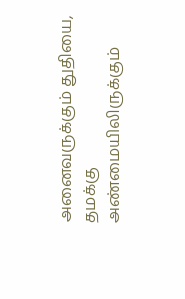அனைவருக்கும் துதியை, தமக்கு அண்மையிலிருக்கும்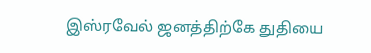இஸ்ரவேல் ஜனத்திற்கே துதியை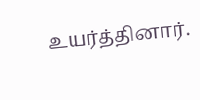உயர்த்தினார்.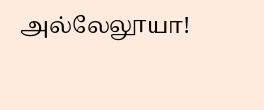அல்லேலூயா!